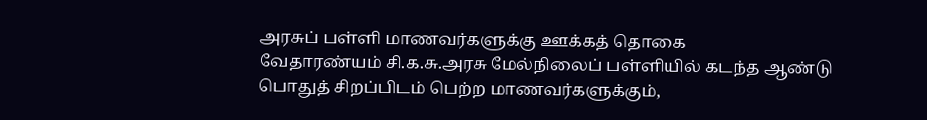அரசுப் பள்ளி மாணவர்களுக்கு ஊக்கத் தொகை
வேதாரண்யம் சி.க.சு.அரசு மேல்நிலைப் பள்ளியில் கடந்த ஆண்டு பொதுத் சிறப்பிடம் பெற்ற மாணவர்களுக்கும்,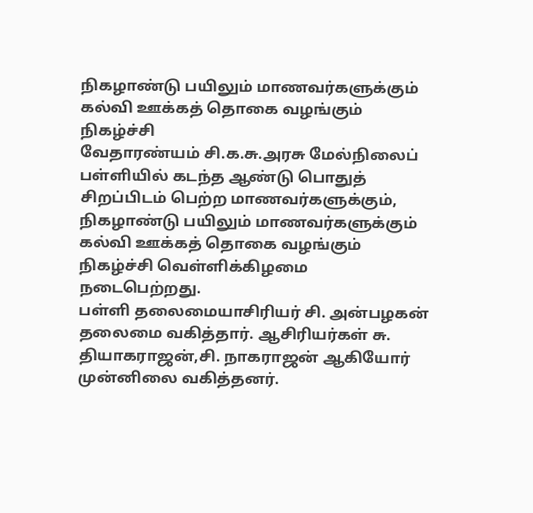நிகழாண்டு பயிலும் மாணவர்களுக்கும் கல்வி ஊக்கத் தொகை வழங்கும் நிகழ்ச்சி
வேதாரண்யம் சி.க.சு.அரசு மேல்நிலைப் பள்ளியில் கடந்த ஆண்டு பொதுத் சிறப்பிடம் பெற்ற மாணவர்களுக்கும், நிகழாண்டு பயிலும் மாணவர்களுக்கும் கல்வி ஊக்கத் தொகை வழங்கும் நிகழ்ச்சி வெள்ளிக்கிழமை நடைபெற்றது.
பள்ளி தலைமையாசிரியர் சி. அன்பழகன் தலைமை வகித்தார். ஆசிரியர்கள் சு. தியாகராஜன்,சி. நாகராஜன் ஆகியோர் முன்னிலை வகித்தனர்.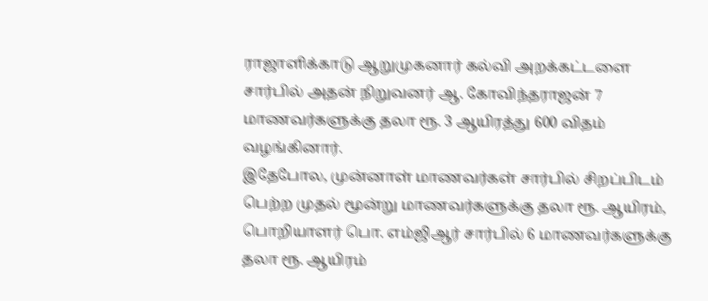ராஜாளிக்காடு ஆறுமுகனார் கல்வி அறக்கட்டளை சார்பில் அதன் நிறுவனர் ஆ. கோவிந்தராஜன் 7 மாணவர்களுக்கு தலா ரூ. 3 ஆயிரத்து 600 விதம் வழங்கினார்.
இதேபோல, முன்னாள் மாணவர்கள் சார்பில் சிறப்பிடம் பெற்ற முதல் மூன்று மாணவர்களுக்கு தலா ரூ. ஆயிரம், பொறியாளர் பொ. எம்ஜிஆர் சார்பில் 6 மாணவர்களுக்கு தலா ரூ. ஆயிரம்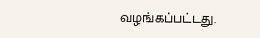வழங்கப்பட்டது.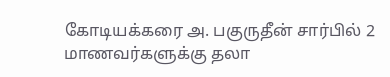கோடியக்கரை அ. பகுருதீன் சார்பில் 2 மாணவர்களுக்கு தலா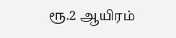ரூ.2 ஆயிரம்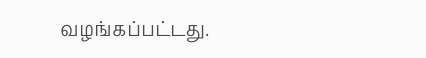வழங்கப்பட்டது.